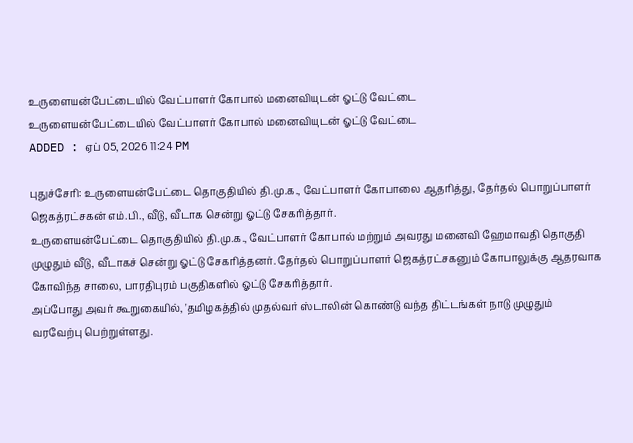உருளையன்பேட்டையில் வேட்பாளர் கோபால் மனைவியுடன் ஓட்டு வேட்டை
உருளையன்பேட்டையில் வேட்பாளர் கோபால் மனைவியுடன் ஓட்டு வேட்டை
ADDED : ஏப் 05, 2026 11:24 PM

புதுச்சேரி: உருளையன்பேட்டை தொகுதியில் தி.மு.க., வேட்பாளர் கோபாலை ஆதரித்து, தேர்தல் பொறுப்பாளர் ஜெகத்ரட்சகன் எம்.பி., வீடு, வீடாக சென்று ஓட்டு சேகரித்தார்.
உருளையன்பேட்டை தொகுதியில் தி.மு.க., வேட்பாளர் கோபால் மற்றும் அவரது மனைவி ஹேமாவதி தொகுதி முழுதும் வீடு, வீடாகச் சென்று ஓட்டு சேகரித்தனர். தேர்தல் பொறுப்பாளர் ஜெகத்ரட்சகனும் கோபாலுக்கு ஆதரவாக கோவிந்த சாலை, பாரதிபுரம் பகுதிகளில் ஓட்டு சேகரித்தார்.
அப்போது அவர் கூறுகையில், 'தமிழகத்தில் முதல்வர் ஸ்டாலின் கொண்டு வந்த திட்டங்கள் நாடு முழுதும் வரவேற்பு பெற்றுள்ளது.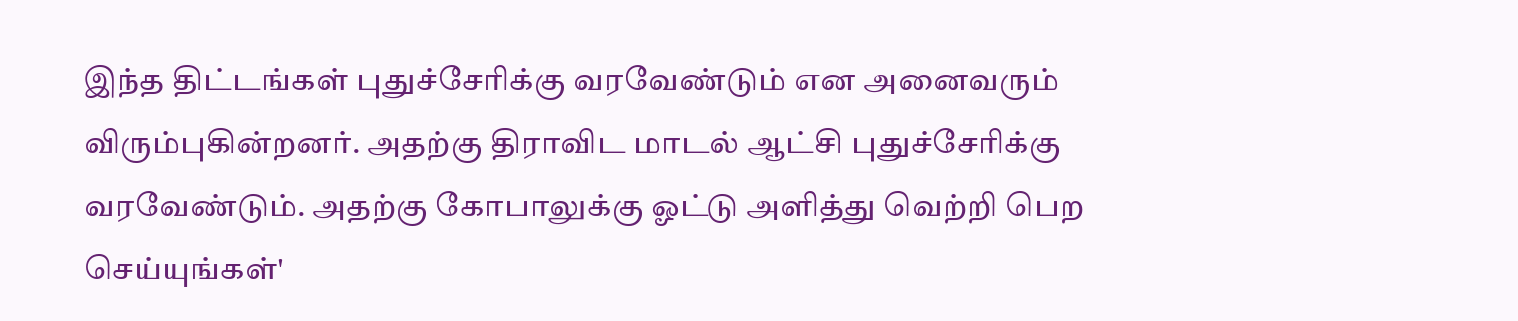இந்த திட்டங்கள் புதுச்சேரிக்கு வரவேண்டும் என அனைவரும் விரும்புகின்றனர். அதற்கு திராவிட மாடல் ஆட்சி புதுச்சேரிக்கு வரவேண்டும். அதற்கு கோபாலுக்கு ஓட்டு அளித்து வெற்றி பெற செய்யுங்கள்'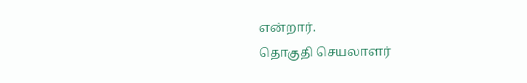என்றார்.
தொகுதி செயலாளர்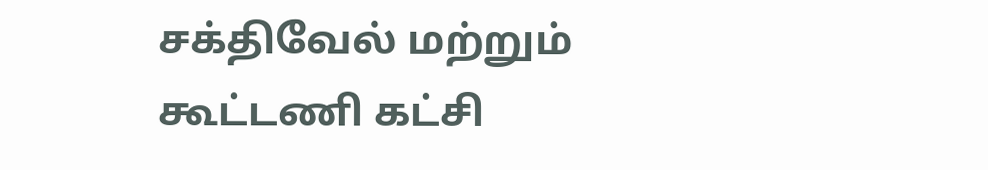சக்திவேல் மற்றும் கூட்டணி கட்சி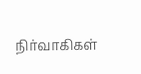நிர்வாகிகள்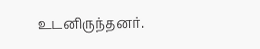உடனிருந்தனர்.